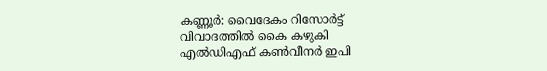കണ്ണൂർ: വൈദേകം റിസോർട്ട് വിവാദത്തിൽ കൈ കഴുകി എൽഡിഎഫ് കൺവീനർ ഇപി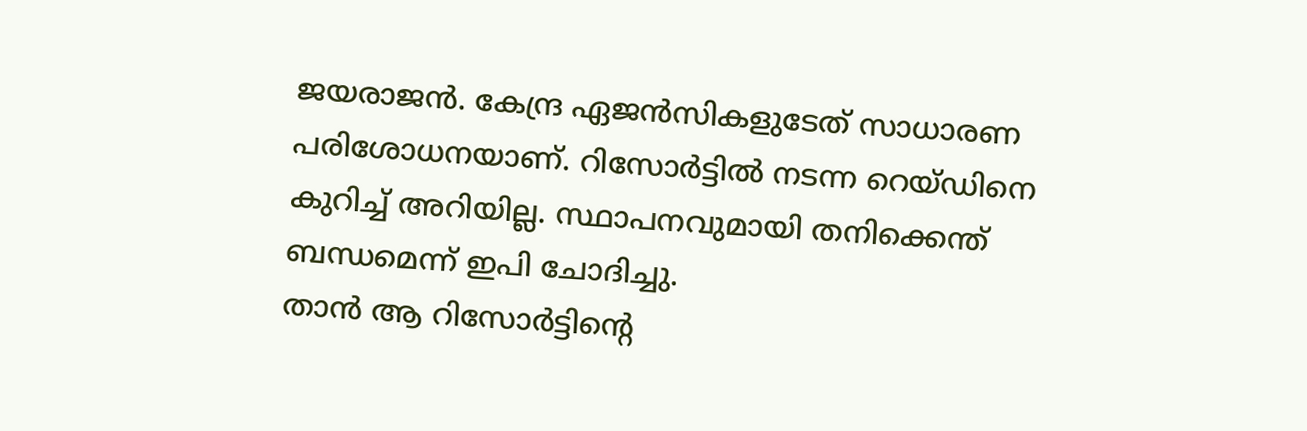ജയരാജൻ. കേന്ദ്ര ഏജൻസികളുടേത് സാധാരണ പരിശോധനയാണ്. റിസോർട്ടിൽ നടന്ന റെയ്ഡിനെ കുറിച്ച് അറിയില്ല. സ്ഥാപനവുമായി തനിക്കെന്ത് ബന്ധമെന്ന് ഇപി ചോദിച്ചു.
താൻ ആ റിസോർട്ടിന്റെ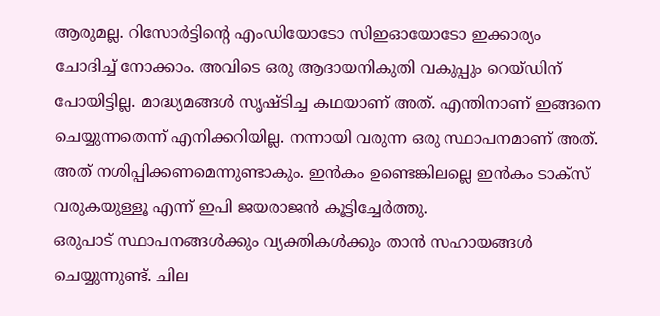ആരുമല്ല. റിസോർട്ടിന്റെ എംഡിയോടോ സിഇഓയോടോ ഇക്കാര്യം ചോദിച്ച് നോക്കാം. അവിടെ ഒരു ആദായനികുതി വകുപ്പും റെയ്ഡിന് പോയിട്ടില്ല. മാദ്ധ്യമങ്ങൾ സൃഷ്ടിച്ച കഥയാണ് അത്. എന്തിനാണ് ഇങ്ങനെ ചെയ്യുന്നതെന്ന് എനിക്കറിയില്ല. നന്നായി വരുന്ന ഒരു സ്ഥാപനമാണ് അത്. അത് നശിപ്പിക്കണമെന്നുണ്ടാകും. ഇൻകം ഉണ്ടെങ്കിലല്ലെ ഇൻകം ടാക്സ് വരുകയുള്ളൂ എന്ന് ഇപി ജയരാജൻ കൂട്ടിച്ചേർത്തു.
ഒരുപാട് സ്ഥാപനങ്ങൾക്കും വ്യക്തികൾക്കും താൻ സഹായങ്ങൾ ചെയ്യുന്നുണ്ട്. ചില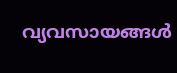വ്യവസായങ്ങൾ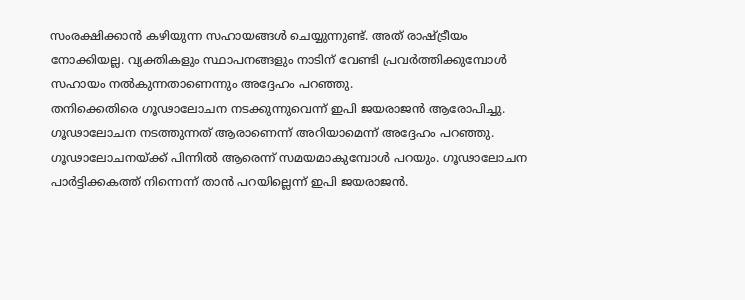സംരക്ഷിക്കാൻ കഴിയുന്ന സഹായങ്ങൾ ചെയ്യുന്നുണ്ട്. അത് രാഷ്ട്രീയം നോക്കിയല്ല. വ്യക്തികളും സ്ഥാപനങ്ങളും നാടിന് വേണ്ടി പ്രവർത്തിക്കുമ്പോൾ സഹായം നൽകുന്നതാണെന്നും അദ്ദേഹം പറഞ്ഞു.
തനിക്കെതിരെ ഗൂഢാലോചന നടക്കുന്നുവെന്ന് ഇപി ജയരാജൻ ആരോപിച്ചു. ഗൂഢാലോചന നടത്തുന്നത് ആരാണെന്ന് അറിയാമെന്ന് അദ്ദേഹം പറഞ്ഞു. ഗൂഢാലോചനയ്ക്ക് പിന്നിൽ ആരെന്ന് സമയമാകുമ്പോൾ പറയും. ഗൂഢാലോചന പാർട്ടിക്കകത്ത് നിന്നെന്ന് താൻ പറയില്ലെന്ന് ഇപി ജയരാജൻ.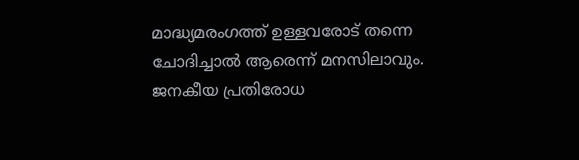മാദ്ധ്യമരംഗത്ത് ഉള്ളവരോട് തന്നെ ചോദിച്ചാൽ ആരെന്ന് മനസിലാവും. ജനകീയ പ്രതിരോധ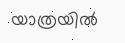യാത്രയിൽ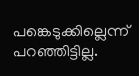പങ്കെടുക്കില്ലെന്ന് പറഞ്ഞിട്ടില്ല.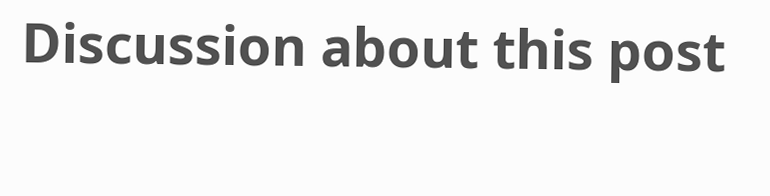Discussion about this post